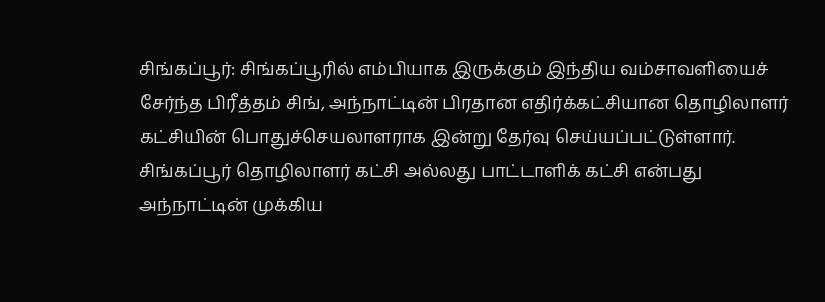சிங்கப்பூர்: சிங்கப்பூரில் எம்பியாக இருக்கும் இந்திய வம்சாவளியைச் சேர்ந்த பிரீத்தம் சிங், அந்நாட்டின் பிரதான எதிர்க்கட்சியான தொழிலாளர் கட்சியின் பொதுச்செயலாளராக இன்று தேர்வு செய்யப்பட்டுள்ளார்.
சிங்கப்பூர் தொழிலாளர் கட்சி அல்லது பாட்டாளிக் கட்சி என்பது அந்நாட்டின் முக்கிய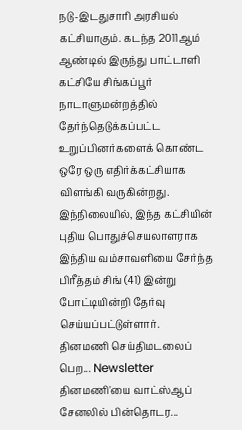நடு-இடதுசாரி அரசியல் கட்சியாகும். கடந்த 2011ஆம் ஆண்டில் இருந்து பாட்டாளி கட்சியே சிங்கப்பூர் நாடாளுமன்றத்தில் தேர்ந்தெடுக்கப்பட்ட உறுப்பினர்களைக் கொண்ட ஒரே ஒரு எதிர்க்கட்சியாக விளங்கி வருகின்றது.
இந்நிலையில், இந்த கட்சியின் புதிய பொதுச்செயலாளராக இந்திய வம்சாவளியை சேர்ந்த பிரீத்தம் சிங் (41) இன்று போட்டியின்றி தேர்வு செய்யப்பட்டுள்ளார்.
தினமணி செய்திமடலைப் பெற... Newsletter
தினமணி'யை வாட்ஸ்ஆப் சேனலில் பின்தொடர...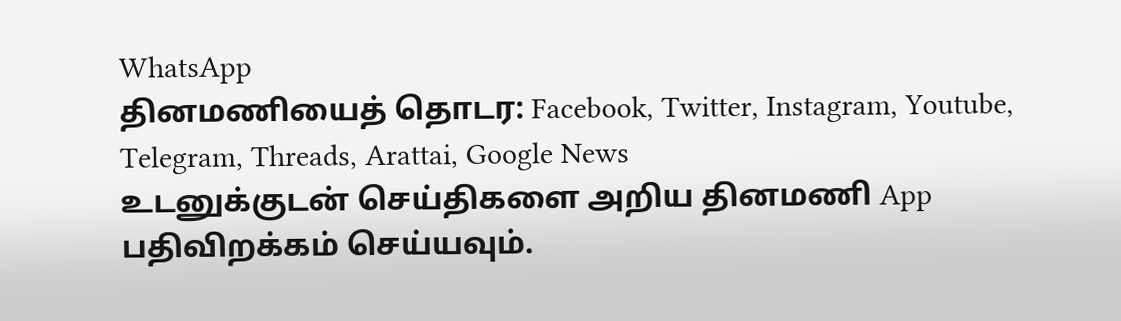WhatsApp
தினமணியைத் தொடர: Facebook, Twitter, Instagram, Youtube, Telegram, Threads, Arattai, Google News
உடனுக்குடன் செய்திகளை அறிய தினமணி App பதிவிறக்கம் செய்யவும்.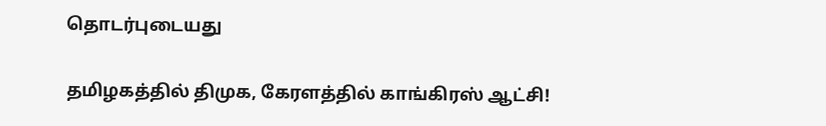தொடர்புடையது

தமிழகத்தில் திமுக, கேரளத்தில் காங்கிரஸ் ஆட்சி!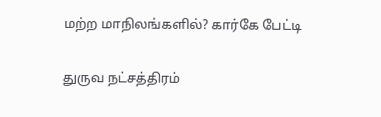மற்ற மாநிலங்களில்? கார்கே பேட்டி

துருவ நட்சத்திரம்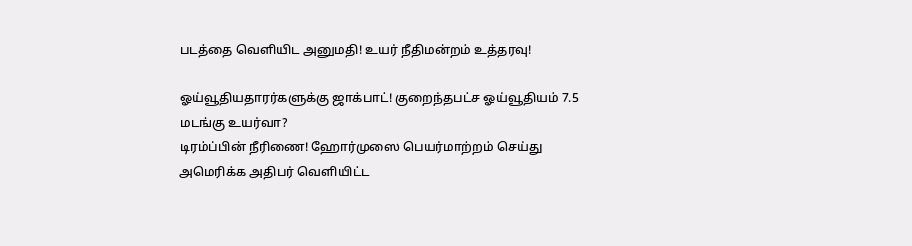படத்தை வெளியிட அனுமதி! உயர் நீதிமன்றம் உத்தரவு!

ஓய்வூதியதாரர்களுக்கு ஜாக்பாட்! குறைந்தபட்ச ஓய்வூதியம் 7.5 மடங்கு உயர்வா?
டிரம்ப்பின் நீரிணை! ஹோர்முஸை பெயர்மாற்றம் செய்து அமெரிக்க அதிபர் வெளியிட்ட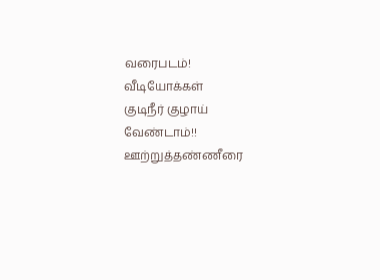வரைபடம்!
வீடியோக்கள்
குடிநீர் குழாய் வேண்டாம்!! ஊற்றுத்தண்ணீரை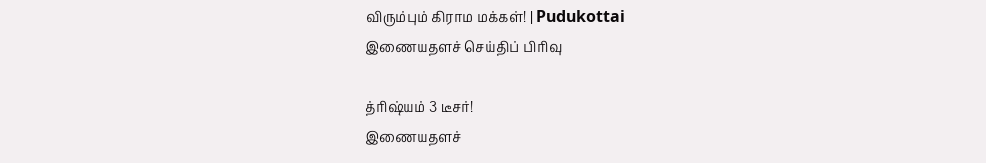விரும்பும் கிராம மக்கள்! | Pudukottai
இணையதளச் செய்திப் பிரிவு

த்ரிஷ்யம் 3 டீசர்!
இணையதளச்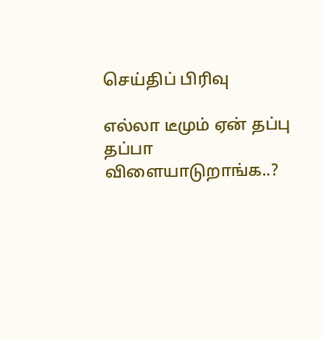செய்திப் பிரிவு

எல்லா டீமும் ஏன் தப்பு தப்பா விளையாடுறாங்க..?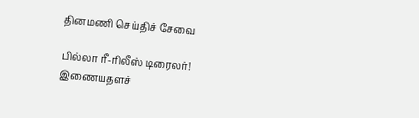தினமணி செய்திச் சேவை

பில்லா ரீ-ரிலீஸ் டிரைலர்!
இணையதளச்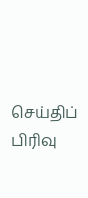செய்திப் பிரிவு